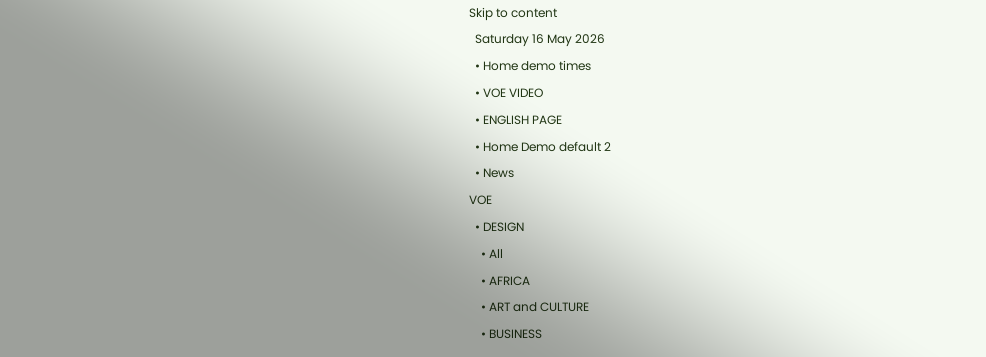Skip to content
  Saturday 16 May 2026
  • Home demo times
  • VOE VIDEO
  • ENGLISH PAGE
  • Home Demo default 2
  • News
VOE
  • DESIGN
    • All
    • AFRICA
    • ART and CULTURE
    • BUSINESS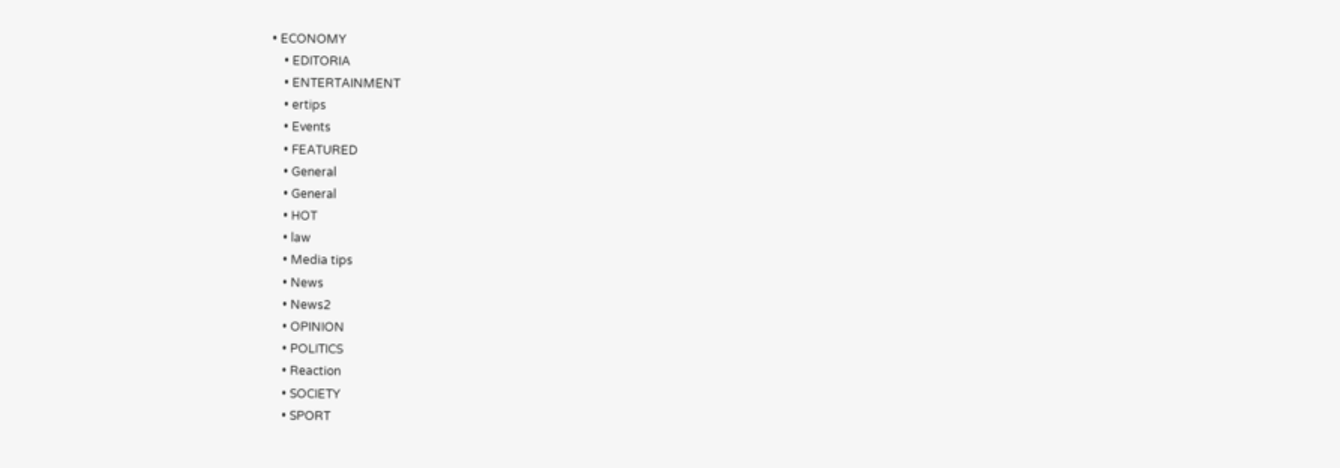• ECONOMY
    • EDITORIA
    • ENTERTAINMENT
    • ertips
    • Events
    • FEATURED
    • General
    • General
    • HOT
    • law
    • Media tips
    • News
    • News2
    • OPINION
    • POLITICS
    • Reaction
    • SOCIETY
    • SPORT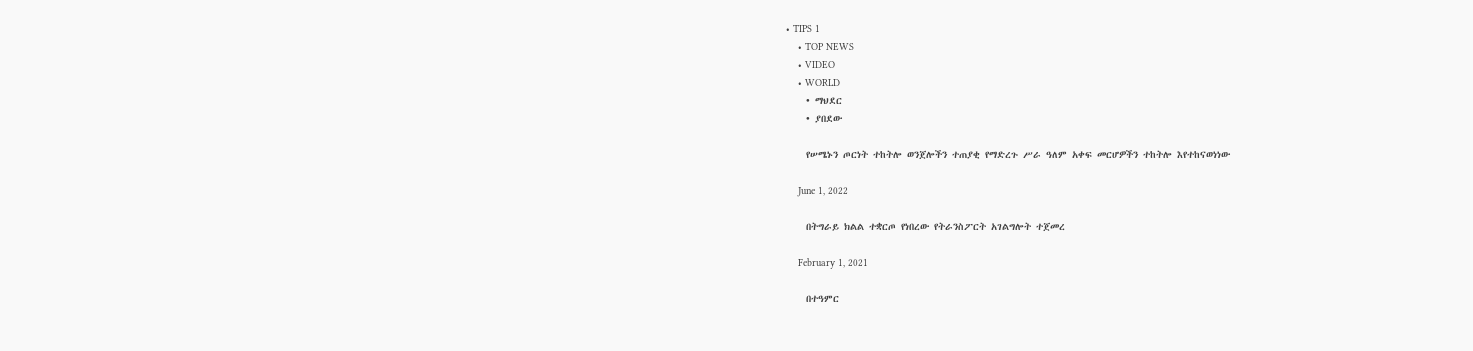• TIPS 1
    • TOP NEWS
    • VIDEO
    • WORLD
    • ማህደር
    • ያበደው

    የሠሜኑን ጦርነት ተከትሎ ወንጀሎችን ተጠያቂ የማድረጉ ሥራ ዓለም አቀፍ መርሆዎችን ተከትሎ እየተከናወነነው

    June 1, 2022

    በትግራይ ክልል ተቋርጦ የነበረው የትራንስፖርት አገልግሎት ተጀመረ

    February 1, 2021

    በተዓምር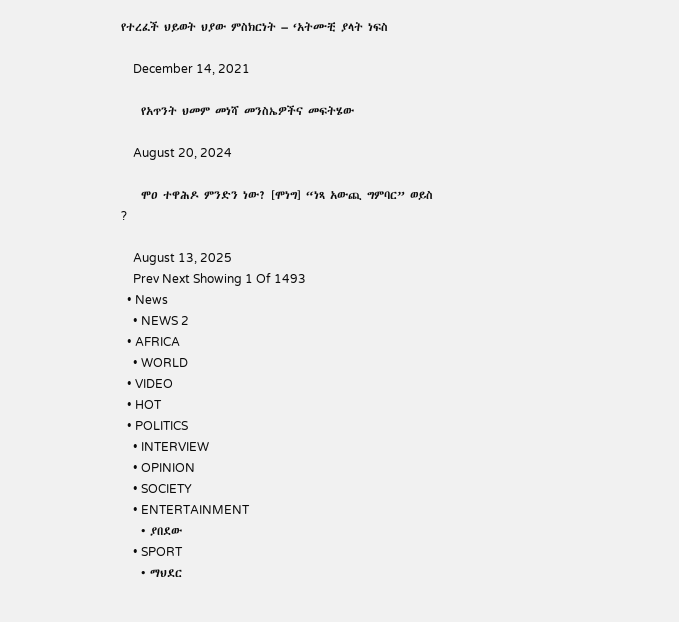የተረፈች ህይወት ህያው ምስክርነት – ‘አትሙቺ ያላት ነፍስ

    December 14, 2021

    የአጥንት ህመም መነሻ መንስኤዎችና መፍትሄው

    August 20, 2024

    ሞዐ ተዋሕዶ ምንድን ነው? [ሞነግ] “ነጻ አውጪ ግምባር” ወይስ ?

    August 13, 2025
    Prev Next Showing 1 Of 1493
  • News
    • NEWS 2
  • AFRICA
    • WORLD
  • VIDEO
  • HOT
  • POLITICS
    • INTERVIEW
    • OPINION
    • SOCIETY
    • ENTERTAINMENT
    • ያበደው
    • SPORT
    • ማህደር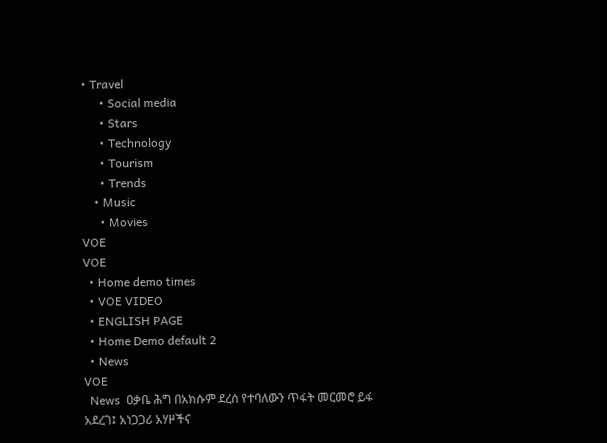• Travel
      • Social media
      • Stars
      • Technology
      • Tourism
      • Trends
    • Music
      • Movies
VOE
VOE
  • Home demo times
  • VOE VIDEO
  • ENGLISH PAGE
  • Home Demo default 2
  • News
VOE
  News  ዐቃቤ ሕግ በአክሱም ደረሰ የተባለውን ጥፋት መርመሮ ይፋ አደረገ፤ አነጋጋሪ አሃዞችና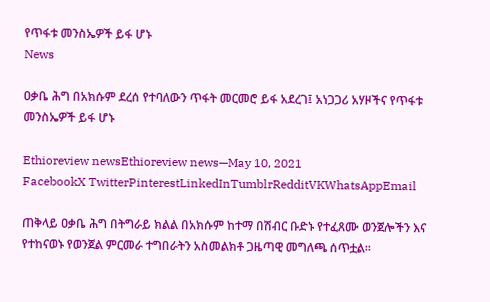የጥፋቱ መንስኤዎች ይፋ ሆኑ
News

ዐቃቤ ሕግ በአክሱም ደረሰ የተባለውን ጥፋት መርመሮ ይፋ አደረገ፤ አነጋጋሪ አሃዞችና የጥፋቱ መንስኤዎች ይፋ ሆኑ

Ethioreview newsEthioreview news—May 10, 2021
FacebookX TwitterPinterestLinkedInTumblrRedditVKWhatsAppEmail

ጠቅላይ ዐቃቤ ሕግ በትግራይ ክልል በአክሱም ከተማ በሽብር ቡድኑ የተፈጸሙ ወንጀሎችን እና የተከናወኑ የወንጀል ምርመራ ተግበራትን አስመልክቶ ጋዜጣዊ መግለጫ ሰጥቷል።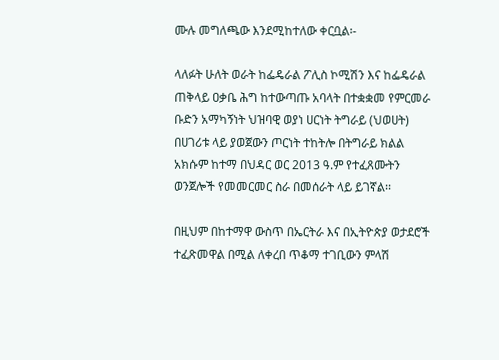ሙሉ መግለጫው እንደሚከተለው ቀርቧል፡-

ላለፉት ሁለት ወራት ከፌዴራል ፖሊስ ኮሚሽን እና ከፌዴራል ጠቅላይ ዐቃቤ ሕግ ከተውጣጡ አባላት በተቋቋመ የምርመራ ቡድን አማካኝነት ህዝባዊ ወያነ ሀርነት ትግራይ (ህወሀት) በሀገሪቱ ላይ ያወጀውን ጦርነት ተከትሎ በትግራይ ክልል አክሱም ከተማ በህዳር ወር 2013 ዓ.ም የተፈጸሙትን ወንጀሎች የመመርመር ስራ በመሰራት ላይ ይገኛል፡፡

በዚህም በከተማዋ ውስጥ በኤርትራ እና በኢትዮጵያ ወታደሮች ተፈጽመዋል በሚል ለቀረበ ጥቆማ ተገቢውን ምላሽ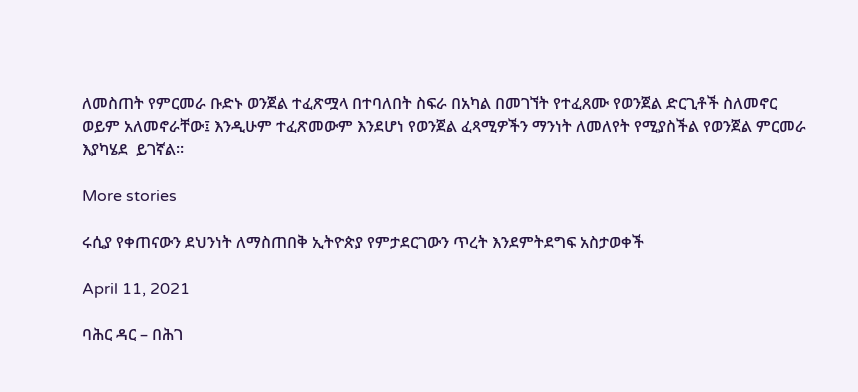ለመስጠት የምርመራ ቡድኑ ወንጀል ተፈጽሟላ በተባለበት ስፍራ በአካል በመገኘት የተፈጸሙ የወንጀል ድርጊቶች ስለመኖር ወይም አለመኖራቸው፤ እንዲሁም ተፈጽመውም እንደሆነ የወንጀል ፈጻሚዎችን ማንነት ለመለየት የሚያስችል የወንጀል ምርመራ እያካሄደ  ይገኛል፡፡

More stories

ሩሲያ የቀጠናውን ደህንነት ለማስጠበቅ ኢትዮጵያ የምታደርገውን ጥረት እንደምትደግፍ አስታወቀች

April 11, 2021

ባሕር ዳር – በሕገ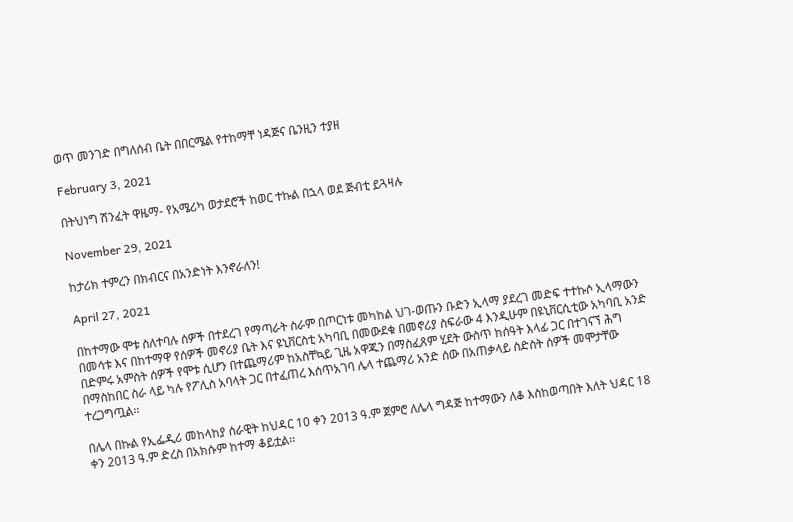ወጥ መንገድ በግለሰብ ቤት በበርሜል የተከማቸ ነዳጅና ቤንዚን ተያዘ

February 3, 2021

በትህነግ ሽንፈት ዋዜማ- የአሜሪካ ወታደሮች ከወር ተኩል በኋላ ወደ ጅብቲ ይጓዛሉ

November 29, 2021

ከታሪክ ተምረን በክብርና በአንድነት እንኖራለን!

April 27, 2021

በከተማው ሞቱ ስለተባሉ ሰዎች በተደረገ የማጣራት ስራም በጦርነቱ መካከል ህገ-ወጡን ቡድን ኢላማ ያደረገ መድፍ ተተኩሶ ኢላማውን በመሳቱ እና በከተማዋ የሰዎች መኖሪያ ቤት እና ዩኒቨርስቲ አካባቢ በመውደቁ በመኖሪያ ስፍራው 4 እንዲሁም በዩኒቨርሲቲው አካባቢ አንድ በድምሩ አምስት ሰዎች የሞቱ ሲሆን በተጨማሪም ከአስቸኳይ ጊዜ አዋጁን በማስፈጸም ሂደት ውስጥ ከሰዓት እላፊ ጋር በተገናኘ ሕግ በማስከበር ስራ ላይ ካሉ የፖሊስ አባላት ጋር በተፈጠረ እሰጥአገባ ሌላ ተጨማሪ አንድ ሰው በአጠቃላይ ስድስት ሰዎች መሞታቸው ተረጋግጧል፡፡

በሌላ በኩል የኢፌዲሪ መከላከያ ሰራዊት ከህዳር 10 ቀን 2013 ዓ.ም ጀምሮ ለሌላ ግዳጅ ከተማውን ለቆ እስከወጣበት እለት ህዳር 18 ቀን 2013 ዓ.ም ድረስ በአክሱም ከተማ ቆይቷል፡፡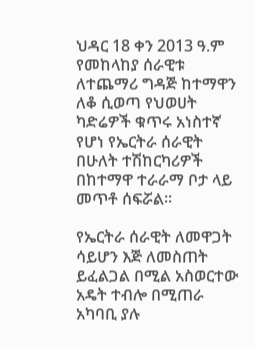ህዳር 18 ቀን 2013 ዓ.ም የመከላከያ ሰራዊቱ ለተጨማሪ ግዳጅ ከተማዋን ለቆ ሲወጣ የህወሀት ካድሬዎች ቁጥሩ አነስተኛ የሆነ የኤርትራ ሰራዊት በሁለት ተሽከርካሪዎች በከተማዋ ተራራማ ቦታ ላይ መጥቶ ሰፍሯል።

የኤርትራ ሰራዊት ለመዋጋት ሳይሆን እጅ ለመስጠት ይፈልጋል በሚል አስወርተው አዴት ተብሎ በሚጠራ አካባቢ ያሉ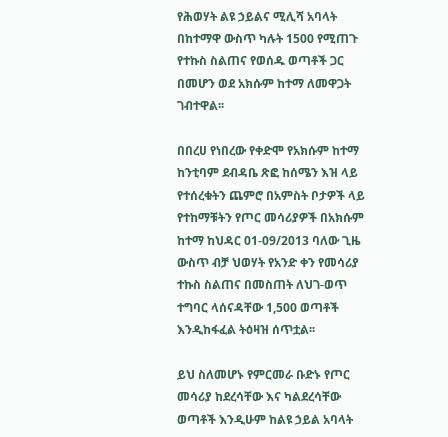የሕወሃት ልዩ ኃይልና ሚሊሻ አባላት በከተማዋ ውስጥ ካሉት 1500 የሚጠጉ የተኩስ ስልጠና የወሰዱ ወጣቶች ጋር በመሆን ወደ አክሱም ከተማ ለመዋጋት ገብተዋል፡፡

በበረሀ የነበረው የቀድሞ የአክሱም ከተማ ከንቲባም ደብዳቤ ጽፎ ከሰሜን እዝ ላይ የተሰረቁትን ጨምሮ በአምስት ቦታዎች ላይ የተከማቹትን የጦር መሳሪያዎች በአክሱም ከተማ ከህዳር 01-09/2013 ባለው ጊዜ ውስጥ ብቻ ህወሃት የአንድ ቀን የመሳሪያ ተኩስ ስልጠና በመስጠት ለህገ-ወጥ ተግባር ላሰናዳቸው 1,500 ወጣቶች እንዲከፋፈል ትዕዛዝ ሰጥቷል፡፡

ይህ ስለመሆኑ የምርመራ ቡድኑ የጦር መሳሪያ ከደረሳቸው እና ካልደረሳቸው ወጣቶች እንዲሁም ከልዩ ኃይል አባላት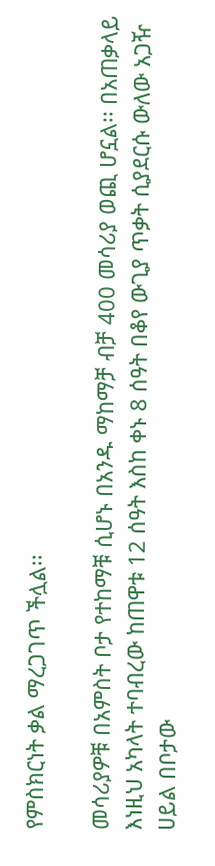የምስክርነት ቃል ማረጋገጥ ችሏል፡፡

መሳሪያዎቹ በአምስት ቦታ የተከማቹ ሲሆኑ በአንዱ ማከማቻ ብቻ 400 መሳሪያ ወጪ ሆኗል፡፡ በአጠቃላይ እነዚህ አካላት ተባብረው ከጠዋቱ 12 ሰዓት እስከ ቀኑ 8 ሰዓት በቆየ ውጊያ ጥቃት ሲያደርሱ ውለው አጋዥ ሀይል በቦታው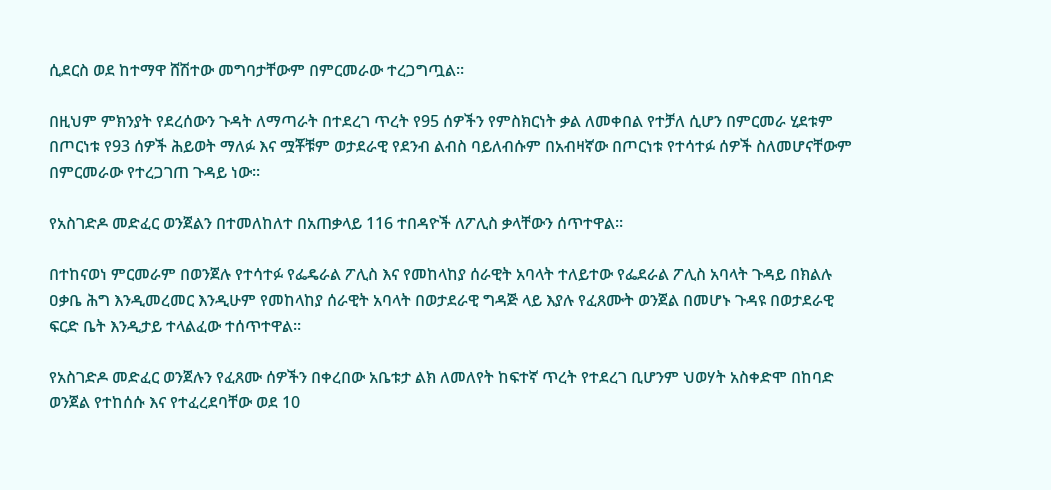ሲደርስ ወደ ከተማዋ ሸሽተው መግባታቸውም በምርመራው ተረጋግጧል፡፡

በዚህም ምክንያት የደረሰውን ጉዳት ለማጣራት በተደረገ ጥረት የ95 ሰዎችን የምስክርነት ቃል ለመቀበል የተቻለ ሲሆን በምርመራ ሂደቱም በጦርነቱ የ93 ሰዎች ሕይወት ማለፉ እና ሟቾቹም ወታደራዊ የደንብ ልብስ ባይለብሱም በአብዛኛው በጦርነቱ የተሳተፉ ሰዎች ስለመሆናቸውም በምርመራው የተረጋገጠ ጉዳይ ነው፡፡

የአስገድዶ መድፈር ወንጀልን በተመለከለተ በአጠቃላይ 116 ተበዳዮች ለፖሊስ ቃላቸውን ሰጥተዋል፡፡

በተከናወነ ምርመራም በወንጀሉ የተሳተፉ የፌዴራል ፖሊስ እና የመከላከያ ሰራዊት አባላት ተለይተው የፌደራል ፖሊስ አባላት ጉዳይ በክልሉ ዐቃቤ ሕግ እንዲመረመር እንዲሁም የመከላከያ ሰራዊት አባላት በወታደራዊ ግዳጅ ላይ እያሉ የፈጸሙት ወንጀል በመሆኑ ጉዳዩ በወታደራዊ ፍርድ ቤት እንዲታይ ተላልፈው ተሰጥተዋል፡፡

የአስገድዶ መድፈር ወንጀሉን የፈጸሙ ሰዎችን በቀረበው አቤቱታ ልክ ለመለየት ከፍተኛ ጥረት የተደረገ ቢሆንም ህወሃት አስቀድሞ በከባድ ወንጀል የተከሰሱ እና የተፈረደባቸው ወደ 10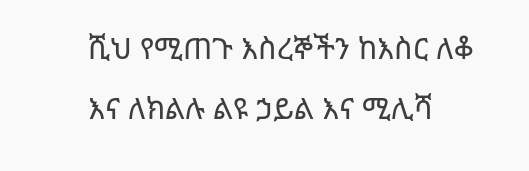ሺህ የሚጠጉ እስረኞችን ከእስር ለቆ እና ለክልሉ ልዩ ኃይል እና ሚሊሻ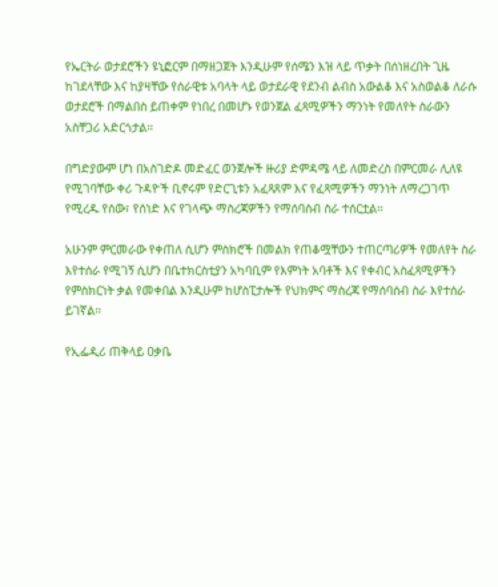የኤርትራ ወታደሮችን ዩኒፎርም በማዘጋጀት እንዲሁም የሰሜን እዝ ላይ ጥቃት በሰነዘረበት ጊዜ ከገደላቸው እና ከያዛቸው የሰራዊቱ አባላት ላይ ወታደራዊ የደንብ ልብስ አውልቆ እና አስወልቆ ለራሱ ወታደሮች በማልበስ ይጠቀም የነበረ በመሆኑ የወንጀል ፈጻሚዎችን ማንነት የመለየት ስራውን አስቸጋሪ አድርጎታል፡፡

በግድያውም ሆነ በአስገድዶ መድፈር ወንጀሎች ዙሪያ ድምዳሜ ላይ ለመድረስ በምርመራ ሊለዩ የሚገባቸው ቀሪ ጉዳዮች ቢኖሩም የድርጊቱን አፈጻጸም እና የፈጻሚዎችን ማንነት ለማረጋገጥ የሚረዱ የሰው፣ የሰነድ እና የገላጭ ማስረጃዎችን የማሰባሰብ ስራ ተሰርቷል፡፡

አሁንም ምርመራው የቀጠለ ሲሆን ምስክሮች በመልክ የጠቆሟቸውን ተጠርጣሪዎች የመለየት ስራ እየተሰራ የሚገኝ ሲሆን በቤተክርስቲያን አካባቢም የእምነት አባቶች እና የቀብር አስፈጻሚዎችን  የምስክርነት ቃል የመቀበል እንዲሁም ከሆስፒታሎች የህክምና ማስረጃ የማሰባሰብ ስራ እየተሰራ ይገኛል፡፡

የኢፌዲሪ ጠቅላይ ዐቃቤ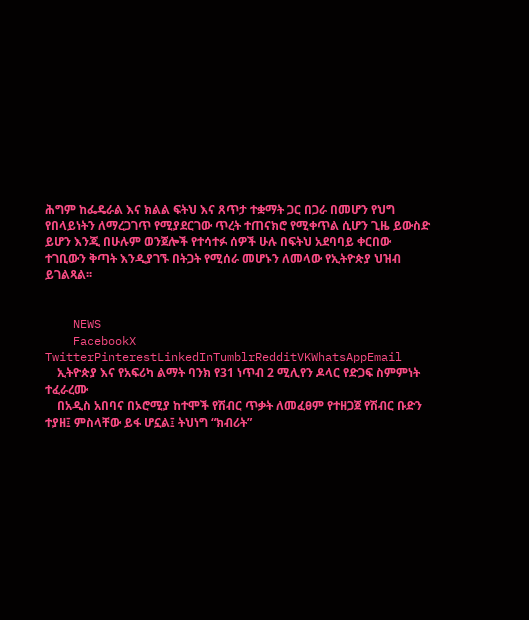ሕግም ከፌዴራል እና ክልል ፍትህ እና ጸጥታ ተቋማት ጋር በጋራ በመሆን የህግ የበላይነትን ለማረጋገጥ የሚያደርገው ጥረት ተጠናክሮ የሚቀጥል ሲሆን ጊዜ ይውስድ ይሆን እንጂ በሁሉም ወንጀሎች የተሳተፉ ሰዎች ሁሉ በፍትህ አደባባይ ቀርበው ተገቢውን ቅጣት እንዲያገኙ በትጋት የሚሰራ መሆኑን ለመላው የኢትዮጵያ ህዝብ ይገልጻል፡፡


    NEWS
    FacebookX TwitterPinterestLinkedInTumblrRedditVKWhatsAppEmail
    ኢትዮጵያ እና የአፍሪካ ልማት ባንክ የ31 ነጥብ 2 ሚሊየን ዶላር የድጋፍ ስምምነት ተፈራረሙ
    በአዲስ አበባና በኦሮሚያ ከተሞች የሽብር ጥቃት ለመፈፀም የተዘጋጀ የሽብር ቡድን ተያዘ፤ ምስላቸው ይፋ ሆኗል፤ ትህነግ “ክብሪት”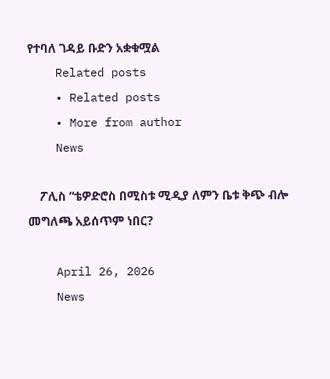የተባለ ገዳይ ቡድን አቋቁሟል
    Related posts
    • Related posts
    • More from author
    News

    ፖሊስ “ቴዎድሮስ በሚስቱ ሚዲያ ለምን ቤቱ ቅጭ ብሎ መግለጫ አይሰጥም ነበር?

    April 26, 2026
    News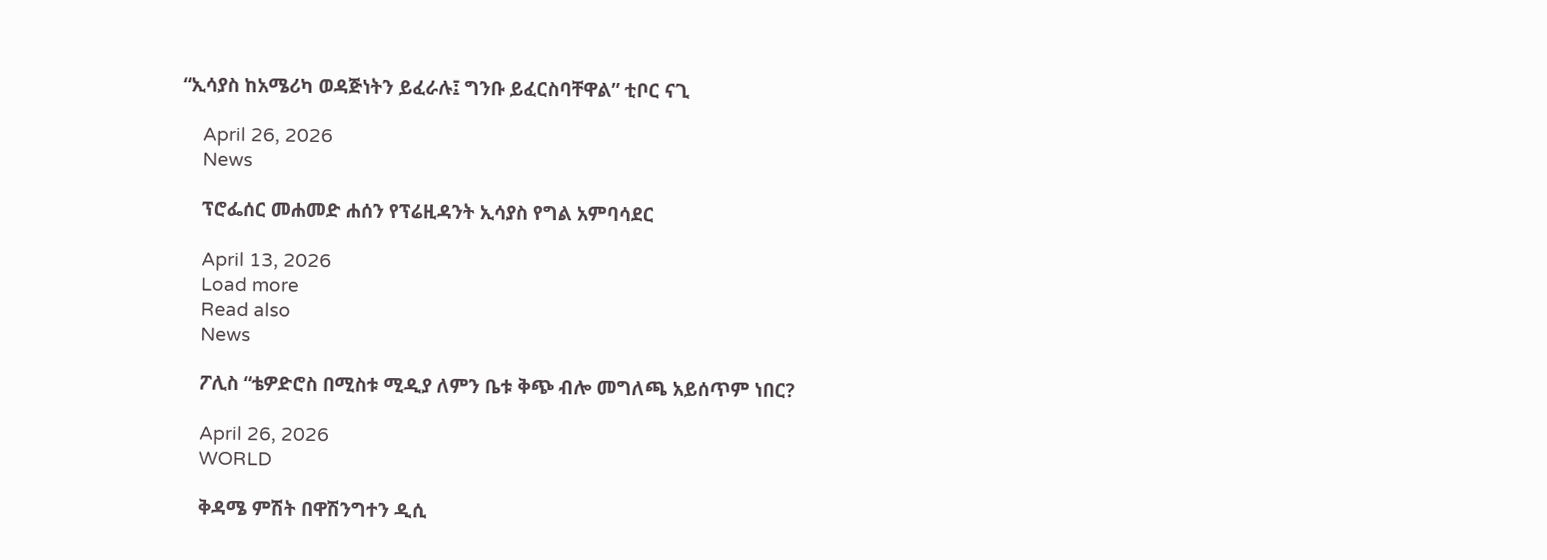“ኢሳያስ ከአሜሪካ ወዳጅነትን ይፈራሉ፤ ግንቡ ይፈርስባቸዋል” ቲቦር ናጊ

    April 26, 2026
    News

    ፕሮፌሰር መሐመድ ሐሰን የፕሬዚዳንት ኢሳያስ የግል አምባሳደር

    April 13, 2026
    Load more
    Read also
    News

    ፖሊስ “ቴዎድሮስ በሚስቱ ሚዲያ ለምን ቤቱ ቅጭ ብሎ መግለጫ አይሰጥም ነበር?

    April 26, 2026
    WORLD

    ቅዳሜ ምሽት በዋሽንግተን ዲሲ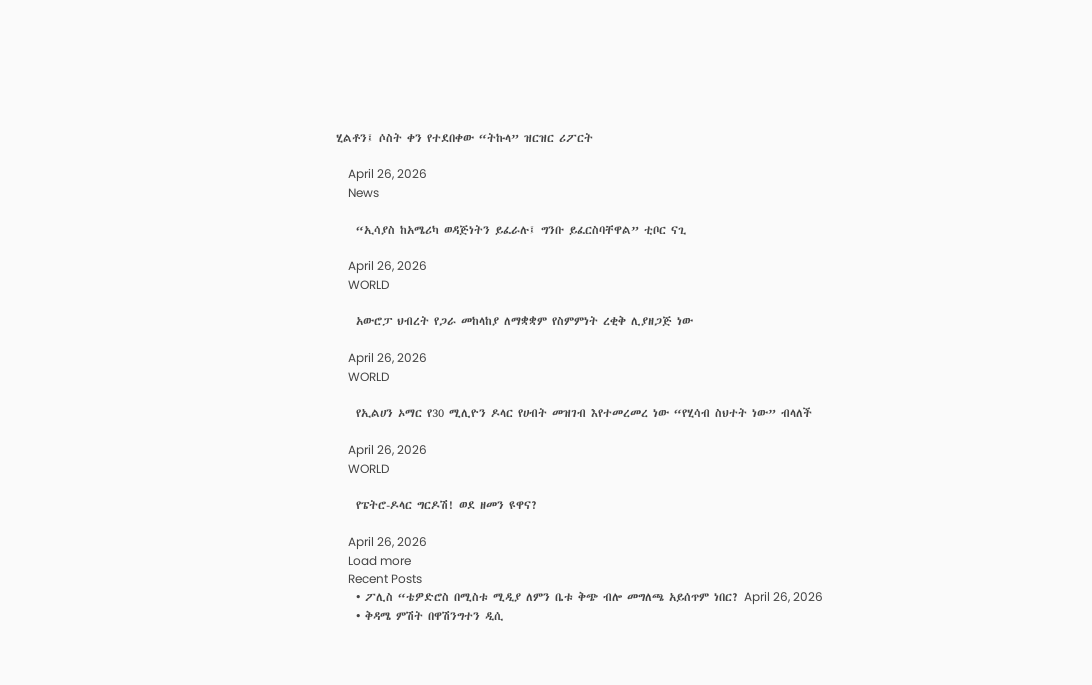ሂልቶን፤ ሶስት ቀን የተደበቀው “ትኩላ” ዝርዝር ሪፖርት

    April 26, 2026
    News

    “ኢሳያስ ከአሜሪካ ወዳጅነትን ይፈራሉ፤ ግንቡ ይፈርስባቸዋል” ቲቦር ናጊ

    April 26, 2026
    WORLD

    አውሮፓ ህብረት የጋራ መከላከያ ለማቋቋም የስምምነት ረቂቅ ሊያዘጋጅ ነው

    April 26, 2026
    WORLD

    የኢልሀን ኦማር የ30 ሚሊዮን ዶላር የሀብት መዝገብ እየተመረመረ ነው “የሂሳብ ስህተት ነው” ብላለች

    April 26, 2026
    WORLD

    የፔትሮ-ዶላር ግርዶሽ! ወደ ዘመን ዩዋና?

    April 26, 2026
    Load more
    Recent Posts
    • ፖሊስ “ቴዎድሮስ በሚስቱ ሚዲያ ለምን ቤቱ ቅጭ ብሎ መግለጫ አይሰጥም ነበር? April 26, 2026
    • ቅዳሜ ምሽት በዋሽንግተን ዲሲ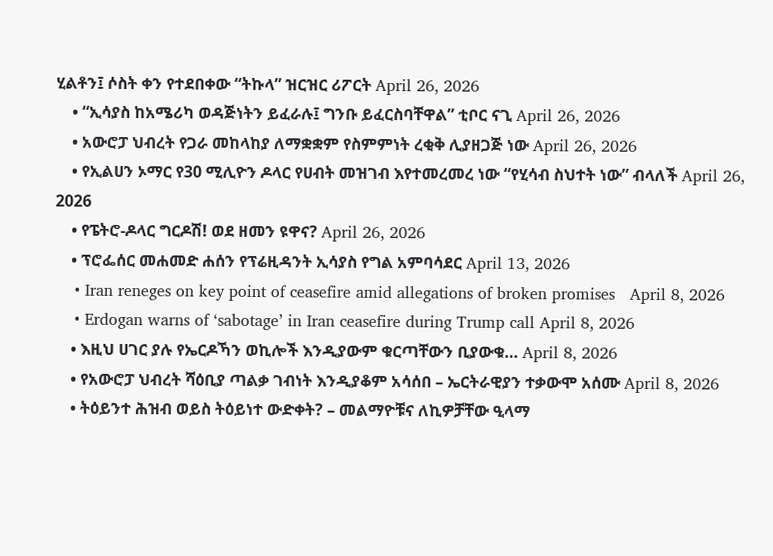ሂልቶን፤ ሶስት ቀን የተደበቀው “ትኩላ” ዝርዝር ሪፖርት April 26, 2026
    • “ኢሳያስ ከአሜሪካ ወዳጅነትን ይፈራሉ፤ ግንቡ ይፈርስባቸዋል” ቲቦር ናጊ April 26, 2026
    • አውሮፓ ህብረት የጋራ መከላከያ ለማቋቋም የስምምነት ረቂቅ ሊያዘጋጅ ነው April 26, 2026
    • የኢልሀን ኦማር የ30 ሚሊዮን ዶላር የሀብት መዝገብ እየተመረመረ ነው “የሂሳብ ስህተት ነው” ብላለች April 26, 2026
    • የፔትሮ-ዶላር ግርዶሽ! ወደ ዘመን ዩዋና? April 26, 2026
    • ፕሮፌሰር መሐመድ ሐሰን የፕሬዚዳንት ኢሳያስ የግል አምባሳደር April 13, 2026
    • Iran reneges on key point of ceasefire amid allegations of broken promises   April 8, 2026
    • Erdogan warns of ‘sabotage’ in Iran ceasefire during Trump call April 8, 2026
    • እዚህ ሀገር ያሉ የኤርዶኻን ወኪሎች እንዲያውም ቁርጣቸውን ቢያውቁ… April 8, 2026
    • የአውሮፓ ህብረት ሻዕቢያ ጣልቃ ገብነት እንዲያቆም አሳሰበ – ኤርትራዊያን ተቃውሞ አሰሙ April 8, 2026
    • ትዕይንተ ሕዝብ ወይስ ትዕይነተ ውድቀት? – መልማዮቹና ለኪዎቻቸው ዒላማ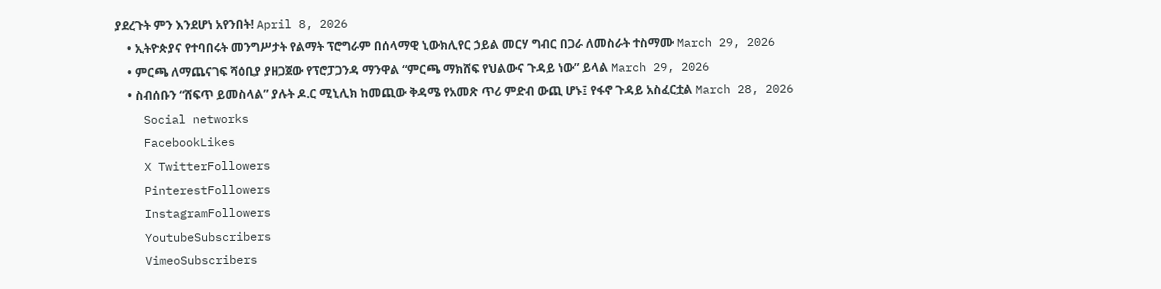ያደረጉት ምን እንደሆነ አየንበት! April 8, 2026
    • ኢትዮጵያና የተባበሩት መንግሥታት የልማት ፕሮግራም በሰላማዊ ኒውክሊየር ኃይል መርሃ ግብር በጋራ ለመስራት ተስማሙ March 29, 2026
    • ምርጫ ለማጨናገፍ ሻዕቢያ ያዘጋጀው የፕሮፓጋንዳ ማንዋል “ምርጫ ማክሸፍ የህልውና ጉዳይ ነው” ይላል March 29, 2026
    • ስብሰቡን “ሸፍጥ ይመስላል” ያሉት ዶ.ር ሚኒሊክ ከመጪው ቅዳሜ የአመጽ ጥሪ ምድብ ውጪ ሆኑ፤ የፋኖ ጉዳይ አስፈርቷል March 28, 2026
    Social networks
    FacebookLikes
    X TwitterFollowers
    PinterestFollowers
    InstagramFollowers
    YoutubeSubscribers
    VimeoSubscribers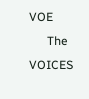VOE
      The VOICES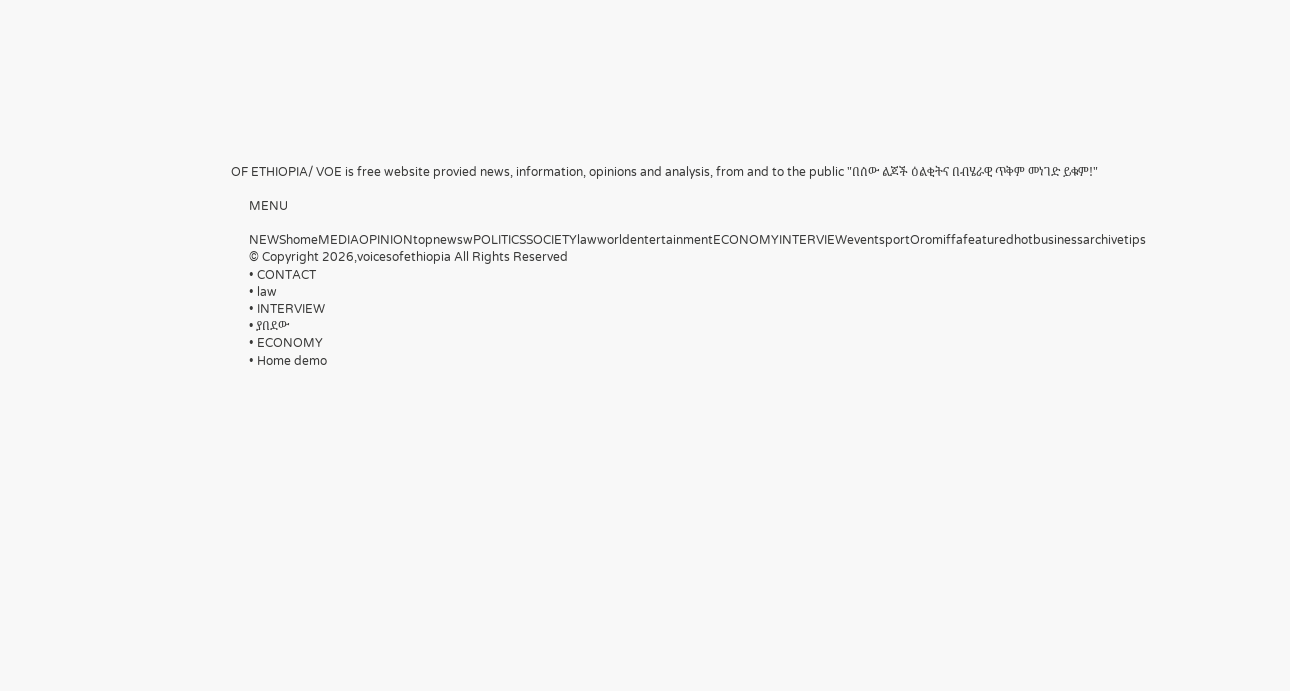OF ETHIOPIA/ VOE is free website provied news, information, opinions and analysis, from and to the public "በሰው ልጆች ዕልቂትና በብሄራዊ ጥቅም መነገድ ይቁም!"

      MENU

      NEWShomeMEDIAOPINIONtopnewswPOLITICSSOCIETYlawworldentertainmentECONOMYINTERVIEWeventsportOromiffafeaturedhotbusinessarchivetips
      © Copyright 2026,voicesofethiopia All Rights Reserved
      • CONTACT
      • law
      • INTERVIEW
      • ያበደው
      • ECONOMY
      • Home demo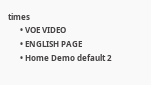times
      • VOE VIDEO
      • ENGLISH PAGE
      • Home Demo default 2